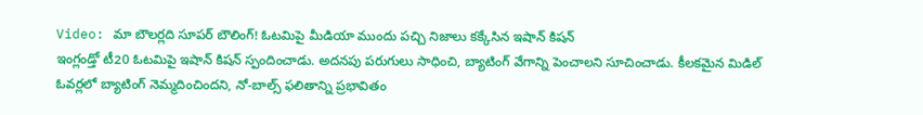Video: మా బౌలర్లది సూపర్ బౌలింగ్! ఓటమిపై మీడియా ముందు పచ్చి నిజాలు కక్కేసిన ఇషాన్ కిషన్
ఇంగ్లండ్తో టీ20 ఓటమిపై ఇషాన్ కిషన్ స్పందించాడు. అదనపు పరుగులు సాధించి, బ్యాటింగ్ వేగాన్ని పెంచాలని సూచించాడు. కీలకమైన మిడిల్ ఓవర్లలో బ్యాటింగ్ నెమ్మదించిందని, నో-బాల్స్ ఫలితాన్ని ప్రభావితం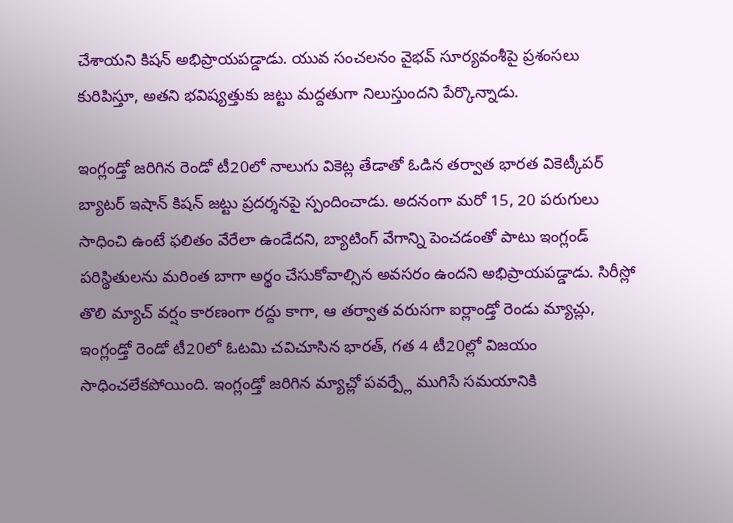చేశాయని కిషన్ అభిప్రాయపడ్డాడు. యువ సంచలనం వైభవ్ సూర్యవంశీపై ప్రశంసలు కురిపిస్తూ, అతని భవిష్యత్తుకు జట్టు మద్దతుగా నిలుస్తుందని పేర్కొన్నాడు.

ఇంగ్లండ్తో జరిగిన రెండో టీ20లో నాలుగు వికెట్ల తేడాతో ఓడిన తర్వాత భారత వికెట్కీపర్ బ్యాటర్ ఇషాన్ కిషన్ జట్టు ప్రదర్శనపై స్పందించాడు. అదనంగా మరో 15, 20 పరుగులు సాధించి ఉంటే ఫలితం వేరేలా ఉండేదని, బ్యాటింగ్ వేగాన్ని పెంచడంతో పాటు ఇంగ్లండ్ పరిస్థితులను మరింత బాగా అర్థం చేసుకోవాల్సిన అవసరం ఉందని అభిప్రాయపడ్డాడు. సిరీస్లో తొలి మ్యాచ్ వర్షం కారణంగా రద్దు కాగా, ఆ తర్వాత వరుసగా ఐర్లాండ్తో రెండు మ్యాచ్లు, ఇంగ్లండ్తో రెండో టీ20లో ఓటమి చవిచూసిన భారత్, గత 4 టీ20ల్లో విజయం సాధించలేకపోయింది. ఇంగ్లండ్తో జరిగిన మ్యాచ్లో పవర్ప్లే ముగిసే సమయానికి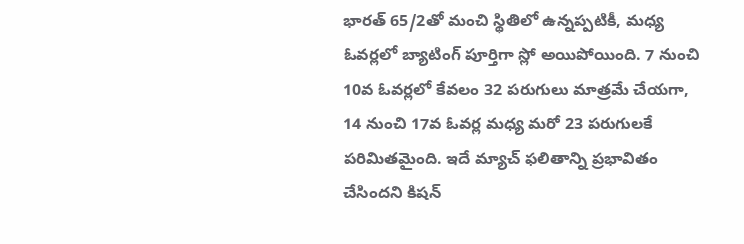భారత్ 65/2తో మంచి స్థితిలో ఉన్నప్పటికీ, మధ్య ఓవర్లలో బ్యాటింగ్ పూర్తిగా స్లో అయిపోయింది. 7 నుంచి 10వ ఓవర్లలో కేవలం 32 పరుగులు మాత్రమే చేయగా, 14 నుంచి 17వ ఓవర్ల మధ్య మరో 23 పరుగులకే పరిమితమైంది. ఇదే మ్యాచ్ ఫలితాన్ని ప్రభావితం చేసిందని కిషన్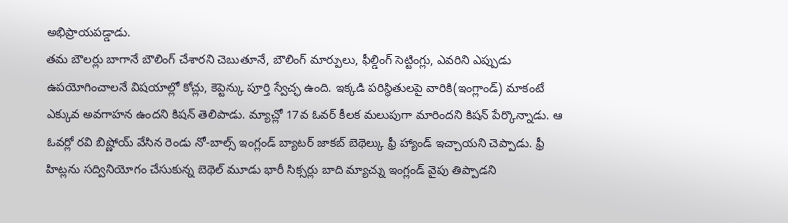అభిప్రాయపడ్డాడు.
తమ బౌలర్లు బాగానే బౌలింగ్ చేశారని చెబుతూనే, బౌలింగ్ మార్పులు, ఫీల్డింగ్ సెట్టింగ్లు, ఎవరిని ఎప్పుడు ఉపయోగించాలనే విషయాల్లో కోచ్లు, కెప్టెన్కు పూర్తి స్వేచ్ఛ ఉంది. ఇక్కడి పరిస్థితులపై వారికి(ఇంగ్లాండ్) మాకంటే ఎక్కువ అవగాహన ఉందని కిషన్ తెలిపాడు. మ్యాచ్లో 17వ ఓవర్ కీలక మలుపుగా మారిందని కిషన్ పేర్కొన్నాడు. ఆ ఓవర్లో రవి బిష్ణోయ్ వేసిన రెండు నో-బాల్స్ ఇంగ్లండ్ బ్యాటర్ జాకబ్ బెథెల్కు ఫ్రీ హ్యాండ్ ఇచ్చాయని చెప్పాడు. ఫ్రీ హిట్లను సద్వినియోగం చేసుకున్న బెథెల్ మూడు భారీ సిక్సర్లు బాది మ్యాచ్ను ఇంగ్లండ్ వైపు తిప్పాడని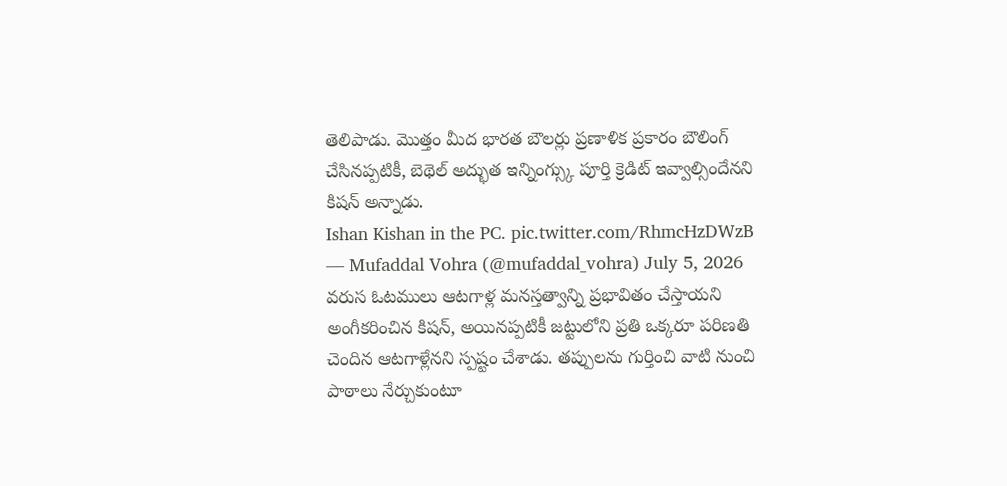తెలిపాడు. మొత్తం మీద భారత బౌలర్లు ప్రణాళిక ప్రకారం బౌలింగ్ చేసినప్పటికీ, బెథెల్ అద్భుత ఇన్నింగ్స్కు పూర్తి క్రెడిట్ ఇవ్వాల్సిందేనని కిషన్ అన్నాడు.
Ishan Kishan in the PC. pic.twitter.com/RhmcHzDWzB
— Mufaddal Vohra (@mufaddal_vohra) July 5, 2026
వరుస ఓటములు ఆటగాళ్ల మనస్తత్వాన్ని ప్రభావితం చేస్తాయని అంగీకరించిన కిషన్, అయినప్పటికీ జట్టులోని ప్రతి ఒక్కరూ పరిణతి చెందిన ఆటగాళ్లేనని స్పష్టం చేశాడు. తప్పులను గుర్తించి వాటి నుంచి పాఠాలు నేర్చుకుంటూ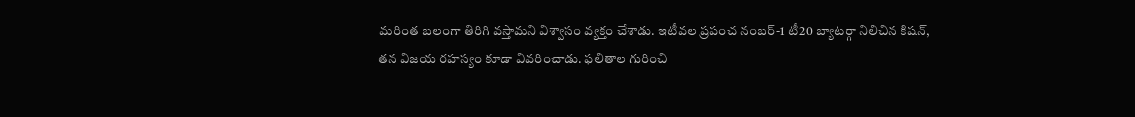మరింత బలంగా తిరిగి వస్తామని విశ్వాసం వ్యక్తం చేశాడు. ఇటీవల ప్రపంచ నంబర్-1 టీ20 బ్యాటర్గా నిలిచిన కిషన్, తన విజయ రహస్యం కూడా వివరించాడు. ఫలితాల గురించి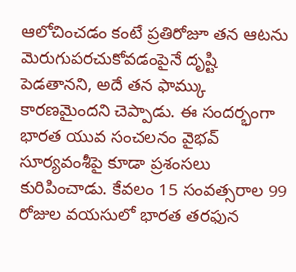ఆలోచించడం కంటే ప్రతిరోజూ తన ఆటను మెరుగుపరచుకోవడంపైనే దృష్టి పెడతానని, అదే తన ఫామ్కు కారణమైందని చెప్పాడు. ఈ సందర్భంగా భారత యువ సంచలనం వైభవ్ సూర్యవంశీపై కూడా ప్రశంసలు కురిపించాడు. కేవలం 15 సంవత్సరాల 99 రోజుల వయసులో భారత తరఫున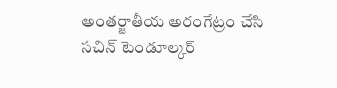అంతర్జాతీయ అరంగేట్రం చేసి సచిన్ టెండూల్కర్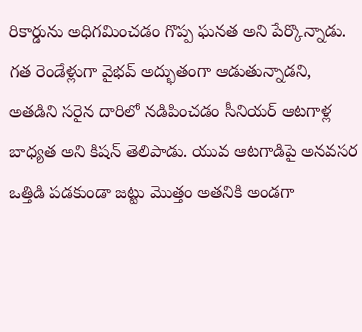రికార్డును అధిగమించడం గొప్ప ఘనత అని పేర్కొన్నాడు. గత రెండేళ్లుగా వైభవ్ అద్భుతంగా ఆడుతున్నాడని, అతడిని సరైన దారిలో నడిపించడం సీనియర్ ఆటగాళ్ల బాధ్యత అని కిషన్ తెలిపాడు. యువ ఆటగాడిపై అనవసర ఒత్తిడి పడకుండా జట్టు మొత్తం అతనికి అండగా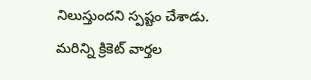నిలుస్తుందని స్పష్టం చేశాడు.
మరిన్ని క్రికెట్ వార్తల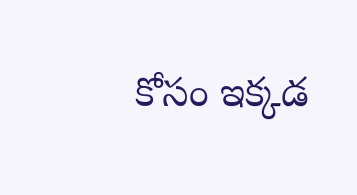కోసం ఇక్కడ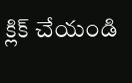క్లిక్ చేయండి